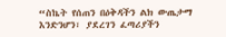“ስኬት የሰጠን በዕቅዳችን ልክ ውጤታማ እንድንሆን፣ ያደረገን ፈጣሪያችን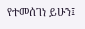የተመሰገነ ይሁን፤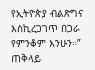የኢትዮጵያ ብልጽግና እስኪረጋገጥ በጋራ የምንቆም እንሁን።” ጠቅላይ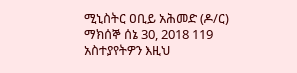ሚኒስትር ዐቢይ አሕመድ (ዶ/ር) ማክሰኞ ሰኔ 30, 2018 119 አስተያየትዎን እዚህ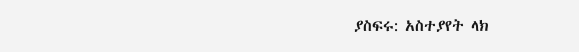ያስፍሩ: አስተያየት ላክ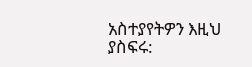አስተያየትዎን እዚህ ያስፍሩ: